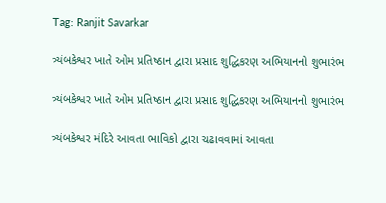Tag: Ranjit Savarkar

ત્ર્યંબકેશ્વર ખાતે ઓમ પ્રતિષ્ઠાન દ્વારા પ્રસાદ શુદ્ધિકરણ અભિયાનનો શુભારંભ

ત્ર્યંબકેશ્વર ખાતે ઓમ પ્રતિષ્ઠાન દ્વારા પ્રસાદ શુદ્ધિકરણ અભિયાનનો શુભારંભ

ત્ર્યંબકેશ્વર મંદિરે આવતા ભાવિકો દ્વારા ચઢાવવામાં આવતા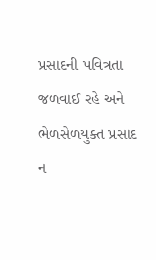પ્રસાદની પવિત્રતા જળવાઈ રહે અને ભેળસેળયુક્ત પ્રસાદ ન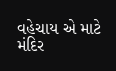વહેચાય એ માટે મંદિર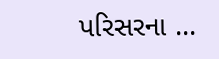પરિસરના ...